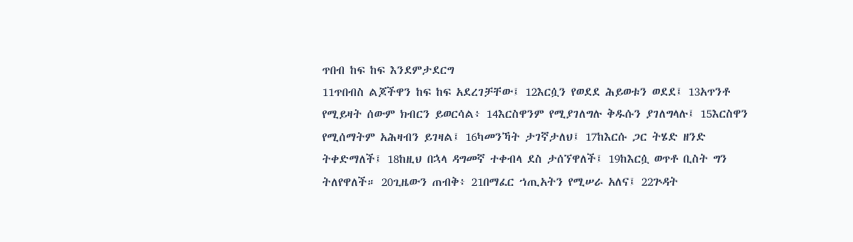ጥበብ ከፍ ከፍ እንደምታደርግ
11ጥበብስ ልጆችዋን ከፍ ከፍ አደረገቻቸው፤ 12እርሷን የወደደ ሕይወቱን ወደደ፤ 13አጥንቶ የሚይዛት ሰውም ክብርን ይወርሳል፥ 14እርስዋንም የሚያገለግሉ ቅዱሱን ያገለግላሉ፤ 15እርስዋን የሚሰማትም አሕዛብን ይገዛል፤ 16ካመንኻት ታገኛታለህ፤ 17ከእርሱ ጋር ትሄድ ዘንድ ትቀድማለች፤ 18ከዚህ በኋላ ዳግመኛ ተቀብላ ደስ ታሰኘዋለች፤ 19ከእርሷ ወጥቶ ቢስት ግን ትለየዋለች። 20ጊዜውን ጠብቅ፥ 21በማፈር ኀጢአትን የሚሠራ አለና፤ 22ጕዳት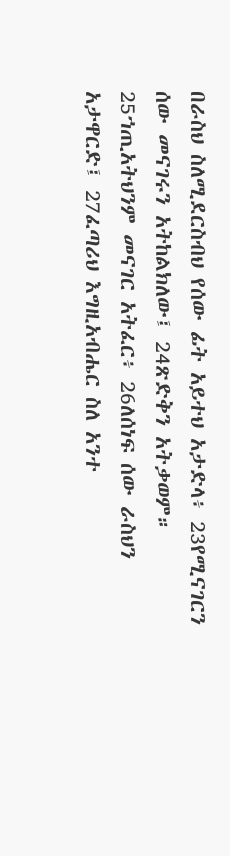በራስህ ስለሚደርስብህ የሰው ፊት አይተህ አታድላ፥ 23የሚናገርን ሰው መናገሩን አትከልክለው፤ 24ጽድቅን አትቃወም። 25ኀጢአትህንም መናገር አትፈር፥ 26ለሰነፍ ሰው ራስህን አታዋርድ፤ 27ፈጣሪህ እግዚአብሔር ስለ አንተ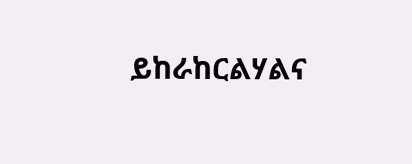ይከራከርልሃልና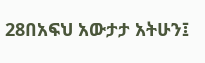28በአፍህ አውታታ አትሁን፤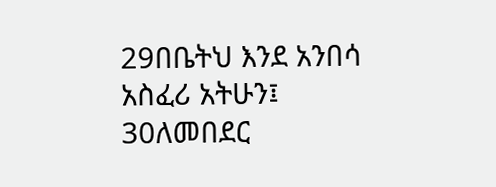29በቤትህ እንደ አንበሳ አስፈሪ አትሁን፤ 30ለመበደር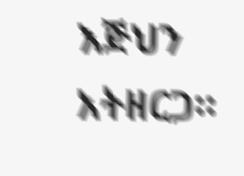እጅህን አትዘርጋ።